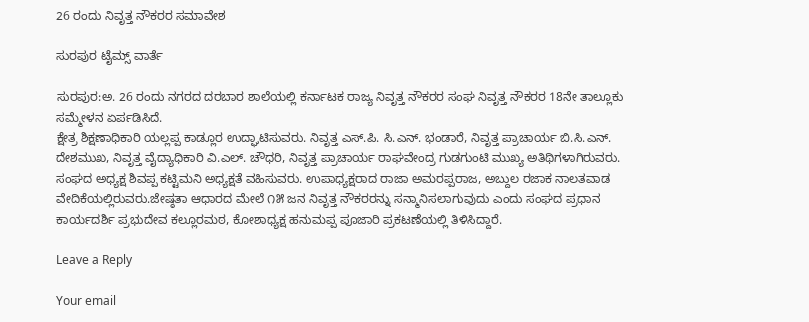26 ರಂದು ನಿವೃತ್ತ ನೌಕರರ ಸಮಾವೇಶ

ಸುರಪುರ ಟೈಮ್ಸ್ ವಾರ್ತೆ

ಸುರಪುರ:ಅ. 26 ರಂದು ನಗರದ ದರಬಾರ ಶಾಲೆಯಲ್ಲಿ ಕರ್ನಾಟಕ ರಾಜ್ಯ ನಿವೃತ್ತ ನೌಕರರ ಸಂಘ ನಿವೃತ್ತ ನೌಕರರ 18ನೇ ತಾಲ್ಲೂಕು ಸಮ್ಮೇಳನ ಏರ್ಪಡಿಸಿದೆ.
ಕ್ಷೇತ್ರ ಶಿಕ್ಷಣಾಧಿಕಾರಿ ಯಲ್ಲಪ್ಪ ಕಾಡ್ಲೂರ ಉದ್ಘಾಟಿಸುವರು. ನಿವೃತ್ತ ಎಸ್.ಪಿ. ಸಿ.ಎನ್. ಭಂಡಾರೆ, ನಿವೃತ್ತ ಪ್ರಾಚಾರ್ಯ ಬಿ.ಸಿ.ಎನ್. ದೇಶಮುಖ, ನಿವೃತ್ತ ವೈದ್ಯಾಧಿಕಾರಿ ವಿ.ಎಲ್. ಚೌಧರಿ, ನಿವೃತ್ತ ಪ್ರಾಚಾರ್ಯ ರಾಘವೇಂದ್ರ ಗುಡಗುಂಟಿ ಮುಖ್ಯ ಅತಿಥಿಗಳಾಗಿರುವರು.
ಸಂಘದ ಅಧ್ಯಕ್ಷ ಶಿವಪ್ಪ ಕಟ್ಟಿಮನಿ ಅಧ್ಯಕ್ಷತೆ ವಹಿಸುವರು. ಉಪಾಧ್ಯಕ್ಷರಾದ ರಾಜಾ ಅಮರಪ್ಪರಾಜ, ಅಬ್ದುಲ ರಜಾಕ ನಾಲತವಾಡ ವೇದಿಕೆಯಲ್ಲಿರುವರು.ಜೇಷ್ಠತಾ ಆಧಾರದ ಮೇಲೆ ೧೫ ಜನ ನಿವೃತ್ತ ನೌಕರರನ್ನು ಸನ್ಮಾನಿಸಲಾಗುವುದು ಎಂದು ಸಂಘದ ಪ್ರಧಾನ ಕಾರ್ಯದರ್ಶಿ ಪ್ರಭುದೇವ ಕಲ್ಲೂರಮಠ, ಕೋಶಾಧ್ಯಕ್ಷ ಹನುಮಪ್ಪ ಪೂಜಾರಿ ಪ್ರಕಟಣೆಯಲ್ಲಿ ತಿಳಿಸಿದ್ದಾರೆ.

Leave a Reply

Your email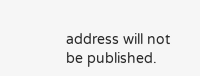address will not be published.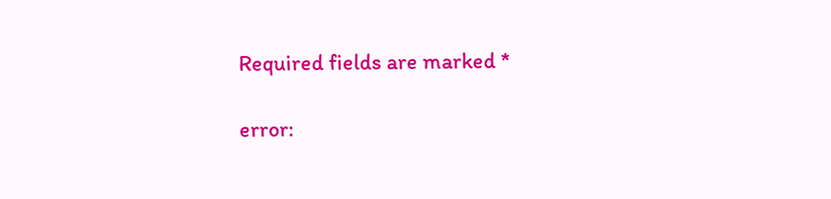Required fields are marked *

error: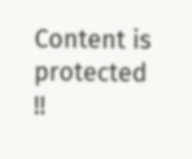Content is protected !!